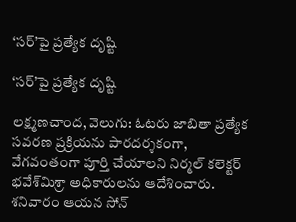‘సర్‌‌‌‌‌‌‌‌’పై ప్రత్యేక దృష్టి

‘సర్‌‌‌‌‌‌‌‌’పై ప్రత్యేక దృష్టి

లక్ష్మణచాంద, వెలుగు: ఓటరు జాబితా ప్రత్యేక సవరణ ప్రక్రియను పారదర్శకంగా, వేగవంతంగా పూర్తి చేయాలని నిర్మల్‌‌‌‌ కలెక్టర్  భవేశ్‌‌‌‌మిశ్రా అధికారులను ఆదేశించారు. శనివారం ఆయన సోన్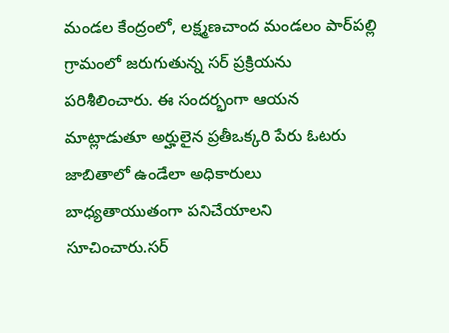మండల కేంద్రంలో, లక్ష్మణచాంద మండలం పార్‌‌‌‌పల్లి గ్రామంలో జరుగుతున్న సర్ ప్రక్రియను పరిశీలించారు. ఈ సందర్భంగా ఆయన మాట్లాడుతూ అర్హులైన ప్రతీఒక్కరి పేరు ఓటరు జాబితాలో ఉండేలా అధికారులు బాధ్యతాయుతంగా పనిచేయాలని సూచించారు.సర్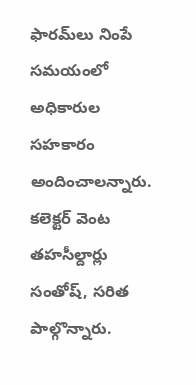ఫారమ్‌‌‌‌లు నింపే సమయంలో అధికారుల సహకారం అందించాలన్నారు. కలెక్టర్ వెంట తహసీల్దార్లు సంతోష్, సరిత పాల్గొన్నారు.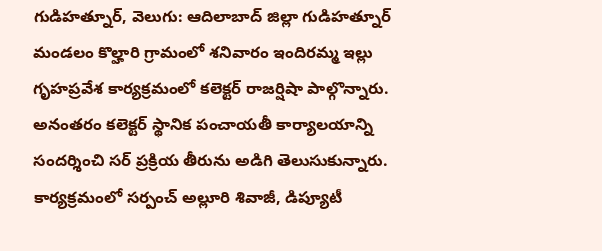గుడిహత్నూర్, వెలుగు: ఆదిలాబాద్ జిల్లా గుడిహత్నూర్‌‌‌‌ మండలం కొల్హారి గ్రామంలో శనివారం ఇందిరమ్మ ఇల్లు గృహప్రవేశ కార్యక్రమంలో కలెక్టర్‌‌‌‌ రాజర్షిషా పాల్గొన్నారు.  అనంతరం కలెక్టర్‌‌‌‌ స్థానిక పంచాయతీ కార్యాలయాన్ని సందర్శించి సర్‌‌‌‌‌‌‌‌ ప్రక్రియ తీరును అడిగి తెలుసుకున్నారు. కార్యక్రమంలో సర్పంచ్‌‌‌‌ అల్లూరి శివాజీ, డిప్యూటీ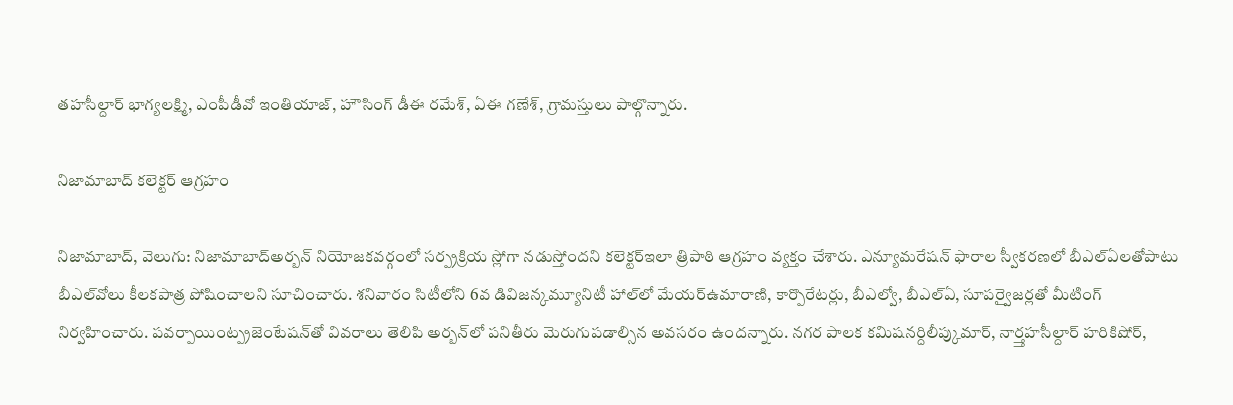తహసీల్దార్‌‌‌‌ భాగ్యలక్ష్మి, ఎంపీడీవో ఇంతియాజ్‌‌‌‌, హౌసింగ్‌‌‌‌ డీఈ రమేశ్‌‌‌‌, ఏఈ గణేశ్‌‌‌‌, గ్రామస్తులు పాల్గొన్నారు.

నిజామాబాద్ కలెక్టర్ ఆగ్రహం

నిజామాబాద్, వెలుగు: నిజామాబాద్అర్బన్ నియోజకవర్గంలో సర్ప్రక్రియ స్లోగా నడుస్తోందని కలెక్టర్ఇలా త్రిపాఠి ఆగ్రహం వ్యక్తం చేశారు. ఎన్యూమరేషన్ ఫారాల స్వీకరణలో బీఎల్‌‌‌‌ఏలతోపాటు బీఎల్‌‌‌‌వోలు కీలకపాత్ర పోషించాలని సూచించారు. శనివారం సిటీలోని 6వ డివిజన్కమ్యూనిటీ హాల్‌‌‌‌లో మేయర్ఉమారాణి, కార్పొరేటర్లు, బీఎల్వో, బీఎల్‌‌‌‌ఏ, సూపర్వైజర్లతో మీటింగ్ నిర్వహించారు. పవర్పాయింట్ప్రజెంటేషన్‌‌‌‌తో వివరాలు తెలిపి అర్బన్‌‌‌‌లో పనితీరు మెరుగుపడాల్సిన అవసరం ఉందన్నారు. నగర పాలక కమిషనర్దిలీప్కుమార్, నార్త్తహసీల్దార్ హరికిషోర్,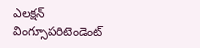ఎలక్షన్ వింగ్సూపరిటెండెంట్‌‌‌‌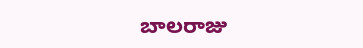బాలరాజు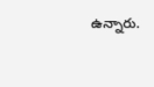ఉన్నారు.